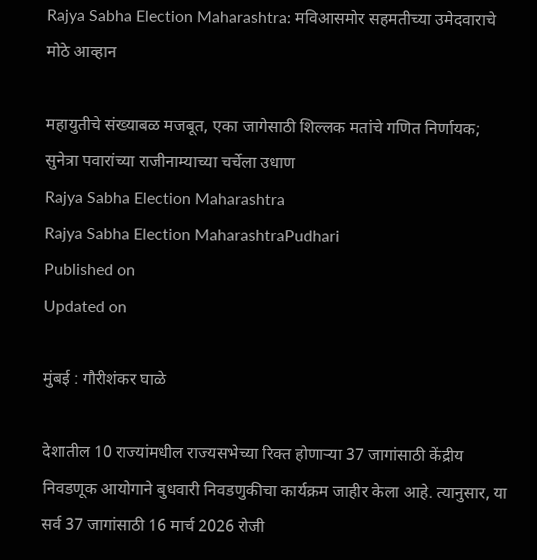Rajya Sabha Election Maharashtra: मविआसमोर सहमतीच्या उमेदवाराचे मोठे आव्हान

महायुतीचे संख्याबळ मजबूत, एका जागेसाठी शिल्लक मतांचे गणित निर्णायक; सुनेत्रा पवारांच्या राजीनाम्याच्या चर्चेला उधाण
Rajya Sabha Election Maharashtra
Rajya Sabha Election MaharashtraPudhari
Published on
Updated on

मुंबई : गौरीशंकर घाळे

देशातील 10 राज्यांमधील राज्यसभेच्या रिक्त होणाऱ्या 37 जागांसाठी केंद्रीय निवडणूक आयोगाने बुधवारी निवडणुकीचा कार्यक्रम जाहीर केला आहे. त्यानुसार, या सर्व 37 जागांसाठी 16 मार्च 2026 रोजी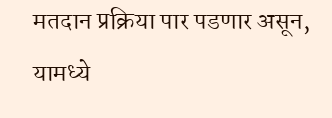मतदान प्रक्रिया पार पडणार असून, यामध्ये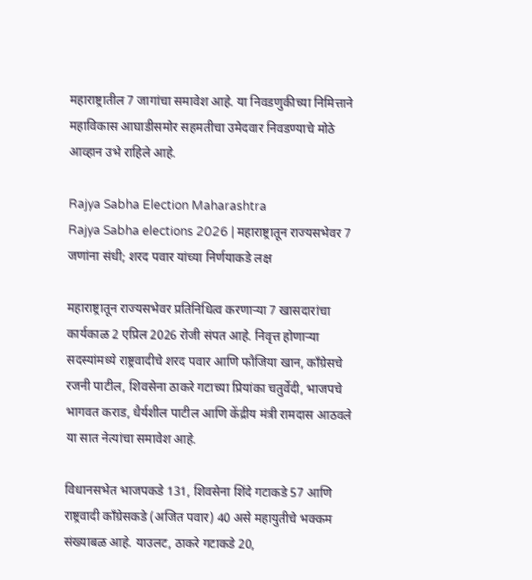महाराष्ट्रातील 7 जागांचा समावेश आहे. या निवडणुकीच्या निमित्ताने महाविकास आघाडीसमोर सहमतीचा उमेदवार निवडण्याचे मोठे आव्हान उभे राहिले आहे.

Rajya Sabha Election Maharashtra
Rajya Sabha elections 2026 | महाराष्ट्रातून राज्यसभेवर 7 जणांना संधी; शरद पवार यांच्या निर्णयाकडे लक्ष

महाराष्ट्रातून राज्यसभेवर प्रतिनिधित्व करणाऱ्या 7 खासदारांचा कार्यकाळ 2 एप्रिल 2026 रोजी संपत आहे. निवृत्त होणाऱ्या सदस्यांमध्ये राष्ट्रवादीचे शरद पवार आणि फौजिया खान, काँग्रेसचे रजनी पाटील, शिवसेना ठाकरे गटाच्या प्रियांका चतुर्वेदी, भाजपचे भागवत कराड, धैर्यशील पाटील आणि केंद्रीय मंत्री रामदास आठवले या सात नेत्यांचा समावेश आहे.

विधानसभेत भाजपकडे 131, शिवसेना शिंदे गटाकडे 57 आणि राष्ट्रवादी काँग्रेसकडे (अजित पवार) 40 असे महायुतीचे भक्कम संख्याबळ आहे. याउलट, ठाकरे गटाकडे 20,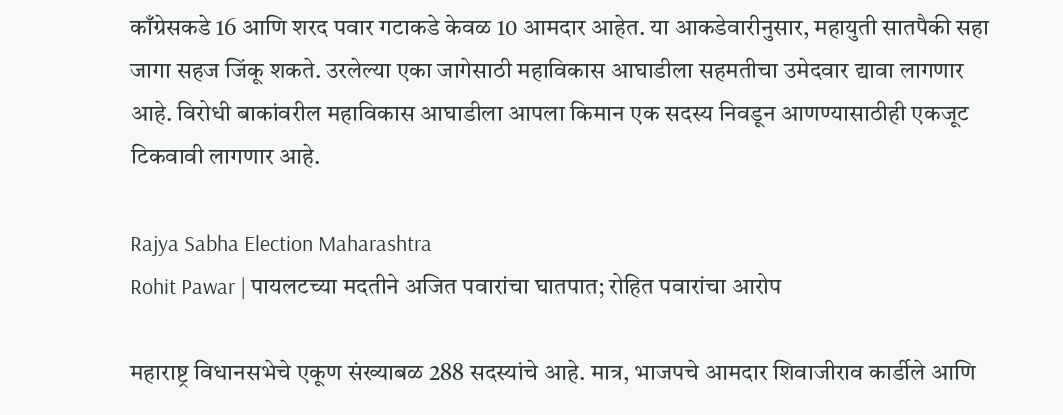काँग्रेसकडे 16 आणि शरद पवार गटाकडे केवळ 10 आमदार आहेत. या आकडेवारीनुसार, महायुती सातपैकी सहा जागा सहज जिंकू शकते. उरलेल्या एका जागेसाठी महाविकास आघाडीला सहमतीचा उमेदवार द्यावा लागणार आहे. विरोधी बाकांवरील महाविकास आघाडीला आपला किमान एक सदस्य निवडून आणण्यासाठीही एकजूट टिकवावी लागणार आहे.

Rajya Sabha Election Maharashtra
Rohit Pawar | पायलटच्या मदतीने अजित पवारांचा घातपात; रोहित पवारांचा आरोप

महाराष्ट्र विधानसभेचे एकूण संख्याबळ 288 सदस्यांचे आहे. मात्र, भाजपचे आमदार शिवाजीराव कार्डीले आणि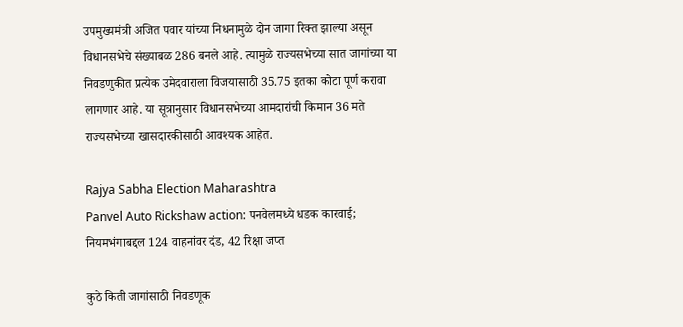उपमुख्यमंत्री अजित पवार यांच्या निधनामुळे दोन जागा रिक्त झाल्या असून विधानसभेचे संख्याबळ 286 बनले आहे. त्यामुळे राज्यसभेच्या सात जागांच्या या निवडणुकीत प्रत्येक उमेदवाराला विजयासाठी 35.75 इतका कोटा पूर्ण करावा लागणार आहे. या सूत्रानुसार विधानसभेच्या आमदारांची किमान 36 मते राज्यसभेच्या खासदारकीसाठी आवश्यक आहेत.

Rajya Sabha Election Maharashtra
Panvel Auto Rickshaw action: पनवेलमध्ये धडक कारवाई; नियमभंगाबद्दल 124 वाहनांवर दंड, 42 रिक्षा जप्त

कुठे किती जागांसाठी निवडणूक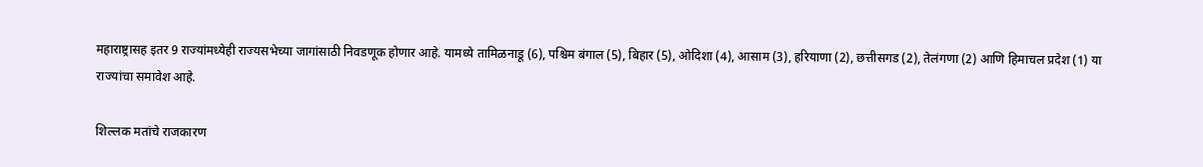महाराष्ट्रासह इतर 9 राज्यांमध्येही राज्यसभेच्या जागांसाठी निवडणूक होणार आहे. यामध्ये तामिळनाडू (6), पश्चिम बंगाल (5), बिहार (5), ओदिशा (4), आसाम (3), हरियाणा (2), छत्तीसगड (2), तेलंगणा (2) आणि हिमाचल प्रदेश (1) या राज्यांचा समावेश आहे.

शिल्लक मतांचे राजकारण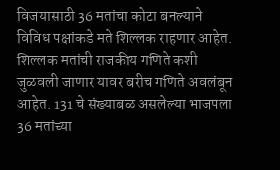विजयासाठी 36 मतांचा कोटा बनल्याने विविध पक्षांकडे मते शिल्लक राहणार आहेत. शिल्लक मतांची राजकीय गणिते कशी जुळवली जाणार यावर बरीच गणिते अवलंबून आहेत. 131 चे संख्याबळ असलेल्या भाजपला 36 मतांच्या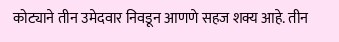कोट्याने तीन उमेदवार निवडून आणणे सहज शक्य आहे. तीन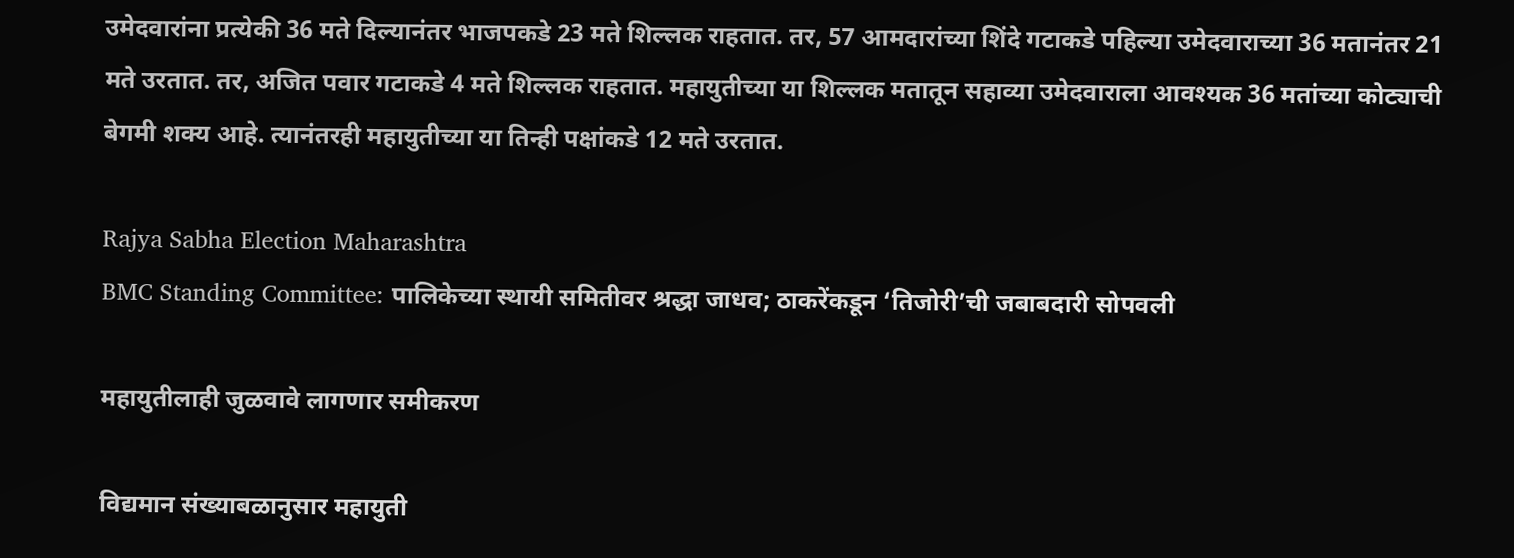उमेदवारांना प्रत्येकी 36 मते दिल्यानंतर भाजपकडे 23 मते शिल्लक राहतात. तर, 57 आमदारांच्या शिंदे गटाकडे पहिल्या उमेदवाराच्या 36 मतानंतर 21 मते उरतात. तर, अजित पवार गटाकडे 4 मते शिल्लक राहतात. महायुतीच्या या शिल्लक मतातून सहाव्या उमेदवाराला आवश्यक 36 मतांच्या कोट्याची बेगमी शक्य आहे. त्यानंतरही महायुतीच्या या तिन्ही पक्षांकडे 12 मते उरतात.

Rajya Sabha Election Maharashtra
BMC Standing Committee: पालिकेच्या स्थायी समितीवर श्रद्धा जाधव; ठाकरेंकडून ‘तिजोरी’ची जबाबदारी सोपवली

महायुतीलाही जुळवावे लागणार समीकरण

विद्यमान संख्याबळानुसार महायुती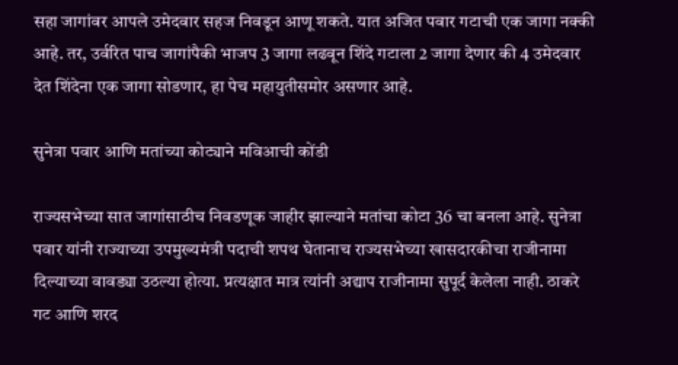सहा जागांवर आपले उमेदवार सहज निवडून आणू शकते. यात अजित पवार गटाची एक जागा नक्की आहे. तर, उर्वरित पाच जागांपैकी भाजप 3 जागा लढवून शिंदे गटाला 2 जागा देणार की 4 उमेदवार देत शिंदेना एक जागा सोडणार, हा पेच महायुतीसमोर असणार आहे.

सुनेत्रा पवार आणि मतांच्या कोट्याने मविआची कोंडी

राज्यसभेच्या सात जागांसाठीच निवडणूक जाहीर झाल्याने मतांचा कोटा 36 चा बनला आहे. सुनेत्रा पवार यांनी राज्याच्या उपमुख्यमंत्री पदाची शपथ घेतानाच राज्यसभेच्या खासदारकीचा राजीनामा दिल्याच्या वावड्या उठल्या होत्या. प्रत्यक्षात मात्र त्यांनी अद्याप राजीनामा सुपूर्द केलेला नाही. ठाकरे गट आणि शरद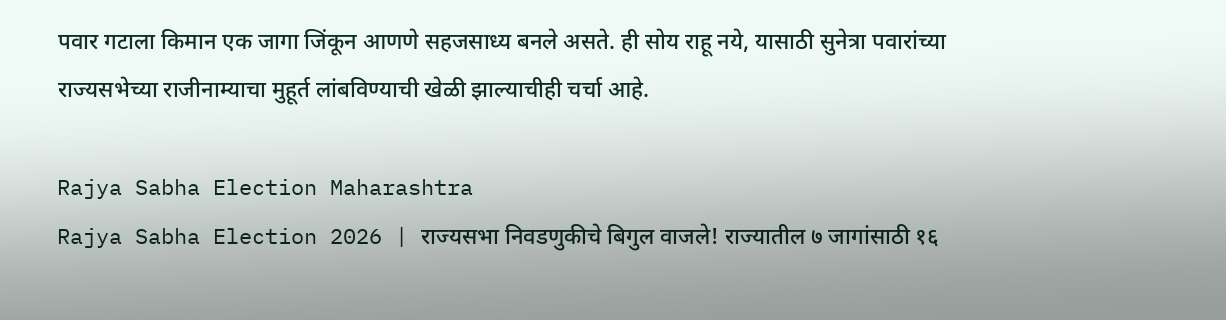पवार गटाला किमान एक जागा जिंकून आणणे सहजसाध्य बनले असते. ही सोय राहू नये, यासाठी सुनेत्रा पवारांच्या राज्यसभेच्या राजीनाम्याचा मुहूर्त लांबविण्याची खेळी झाल्याचीही चर्चा आहे.

Rajya Sabha Election Maharashtra
Rajya Sabha Election 2026 | राज्यसभा निवडणुकीचे बिगुल वाजले! राज्यातील ७ जागांसाठी १६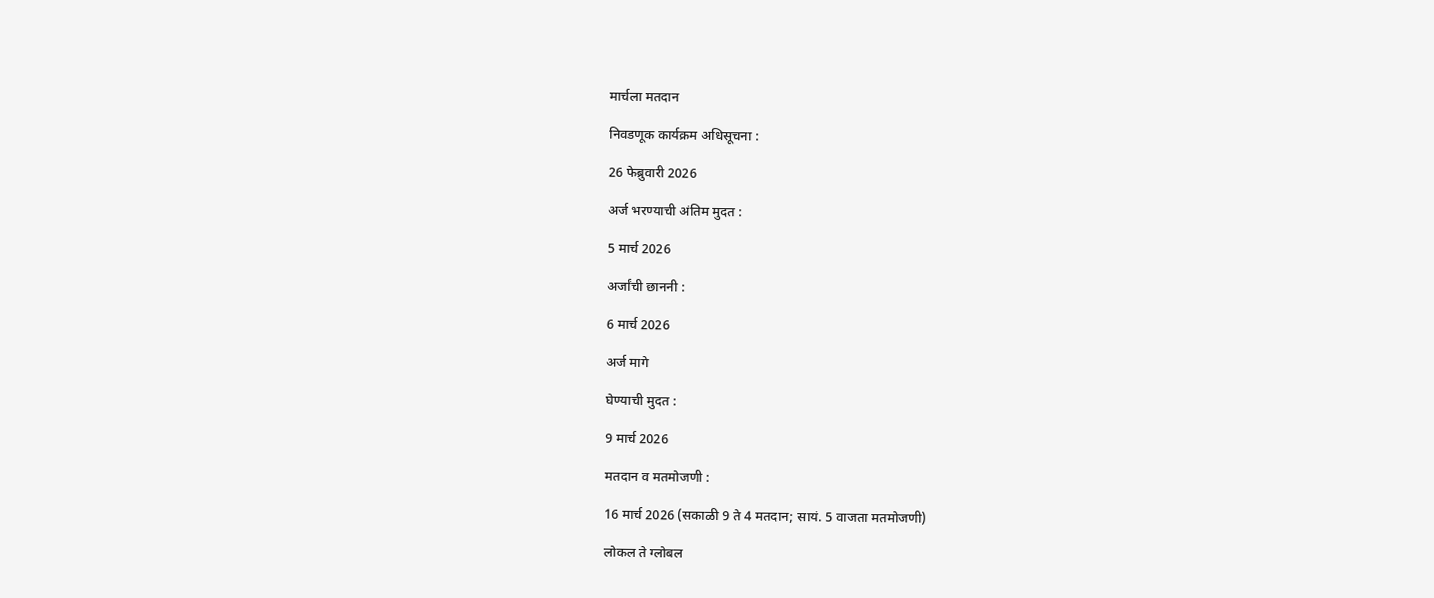मार्चला मतदान

निवडणूक कार्यक्रम अधिसूचना :

26 फेब्रुवारी 2026

अर्ज भरण्याची अंतिम मुदत :

5 मार्च 2026

अर्जांची छाननी :

6 मार्च 2026

अर्ज मागे

घेण्याची मुदत :

9 मार्च 2026

मतदान व मतमोजणी :

16 मार्च 2026 (सकाळी 9 ते 4 मतदान; सायं. 5 वाजता मतमोजणी)

लोकल ते ग्लोबल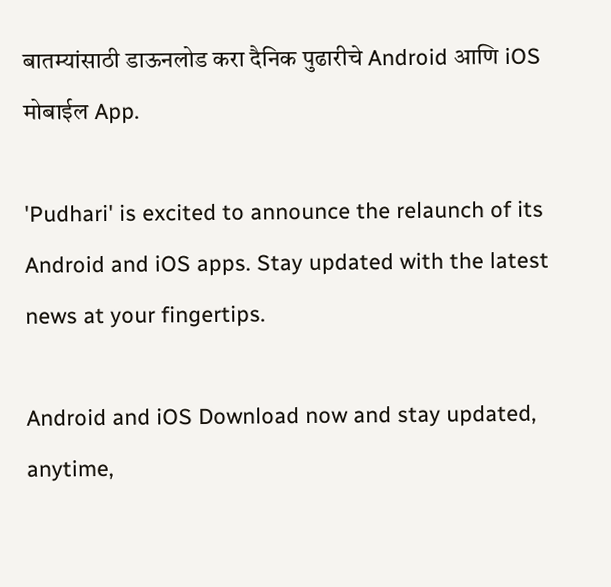बातम्यांसाठी डाऊनलोड करा दैनिक पुढारीचे Android आणि iOS मोबाईल App.

'Pudhari' is excited to announce the relaunch of its Android and iOS apps. Stay updated with the latest news at your fingertips.

Android and iOS Download now and stay updated, anytime,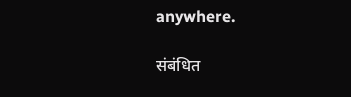anywhere.

संबंधित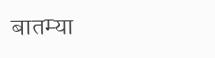बातम्या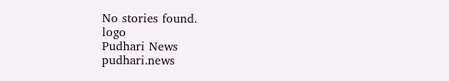No stories found.
logo
Pudhari News
pudhari.news